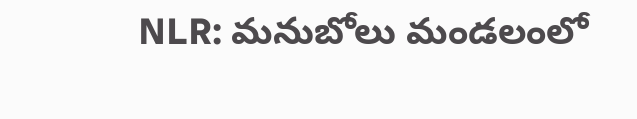NLR: మనుబోలు మండలంలో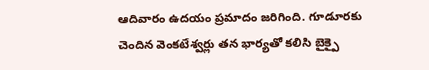ఆదివారం ఉదయం ప్రమాదం జరిగింది. గూడూరకు చెందిన వెంకటేశ్వర్లు తన భార్యతో కలిసి బైక్పై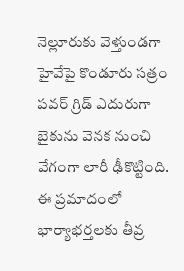నెల్లూరుకు వెళ్తుండగా హైవేపై కొండూరు సత్రం పవర్ గ్రిడ్ ఎదురుగా బైకును వెనక నుంచి వేగంగా లారీ ఢీకొట్టింది. ఈ ప్రమాదంలో భార్యాభర్తలకు తీవ్ర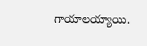గాయాలయ్యాయి.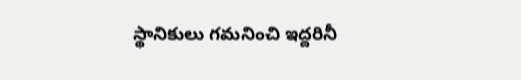స్థానికులు గమనించి ఇద్దరినీ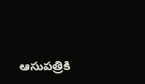ఆసుపత్రికి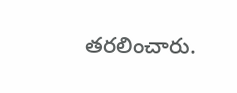తరలించారు.